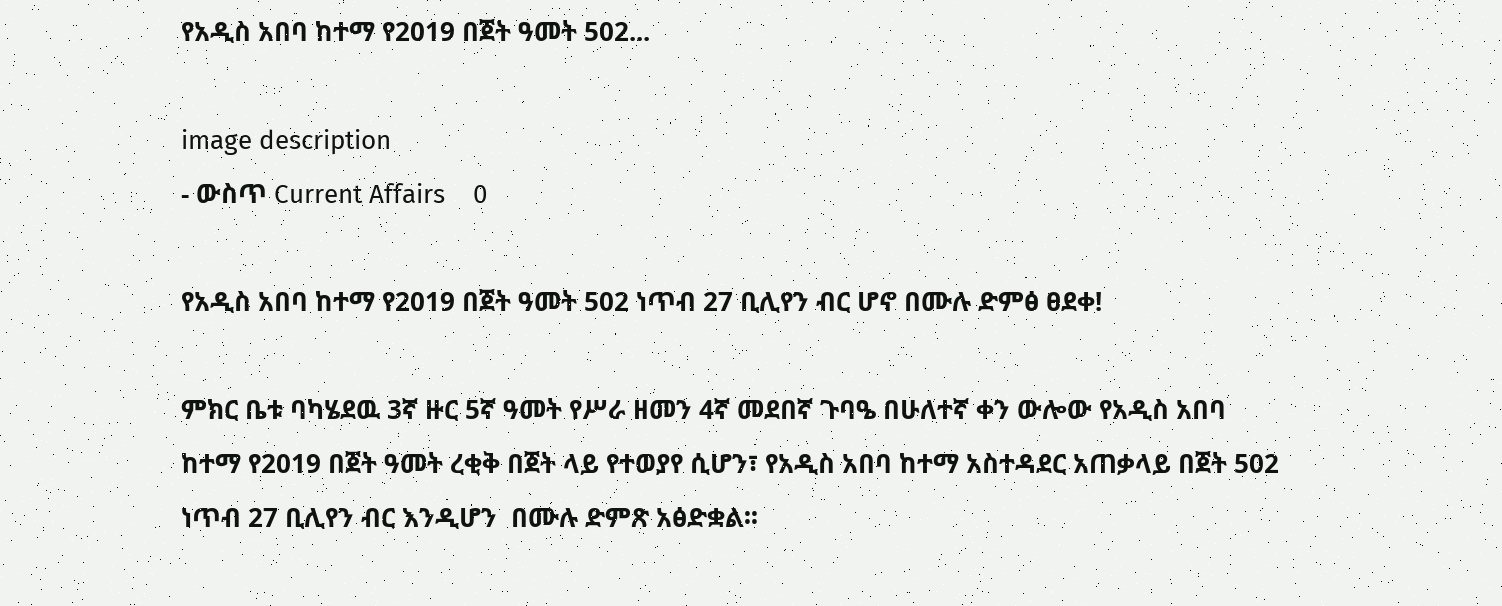የአዲስ አበባ ከተማ የ2019 በጀት ዓመት 502...

image description
- ውስጥ Current Affairs    0

የአዲስ አበባ ከተማ የ2019 በጀት ዓመት 502 ነጥብ 27 ቢሊየን ብር ሆኖ በሙሉ ድምፅ ፀደቀ!

ምክር ቤቱ ባካሄደዉ 3ኛ ዙር 5ኛ ዓመት የሥራ ዘመን 4ኛ መደበኛ ጉባዔ በሁለተኛ ቀን ውሎው የአዲስ አበባ ከተማ የ2019 በጀት ዓመት ረቂቅ በጀት ላይ የተወያየ ሲሆን፣ የአዲስ አበባ ከተማ አስተዳደር አጠቃላይ በጀት 502 ነጥብ 27 ቢሊየን ብር እንዲሆን  በሙሉ ድምጽ አፅድቋል፡፡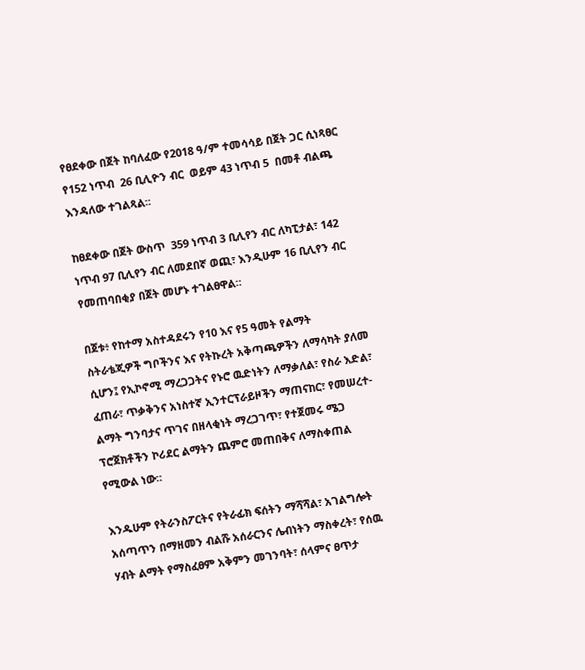የፀደቀው በጀት ከባለፈው የ2018 ዓ/ም ተመሳሳይ በጀት ጋር ሲነጻፀር የ152 ነጥብ  26 ቢሊዮን ብር  ወይም 43 ነጥብ 5  በመቶ ብልጫ እንዳለው ተገልጻል፡፡

ከፀደቀው በጀት ውስጥ  359 ነጥብ 3 ቢሊየን ብር ለካፒታል፣ 142 ነጥብ 97 ቢሊየን ብር ለመደበኛ ወጪ፣ እንዲሁም 16 ቢሊየን ብር  የመጠባበቂያ በጀት መሆኑ ተገልፀዋል።

በጀቱ፥ የከተማ አስተዳደሩን የ10 እና የ5 ዓመት የልማት ስትራቴጂዎች ግቦችንና እና የትኩረት አቅጣጫዎችን ለማሳካት ያለመ ሲሆን፤ የኢኮኖሚ ማረጋጋትና የኑሮ ዉድነትን ለማቃለል፣ የስራ እድል፣  ፈጠራ፣ ጥቃቅንና አነስተኛ ኢንተርፕራይዞችን ማጠናከር፣ የመሠረተ-ልማት ግንባታና ጥገና በዘላቂነት ማረጋገጥ፣ የተጀመሩ ሜጋ ፕሮጀክቶችን ኮሪደር ልማትን ጨምሮ መጠበቅና ለማስቀጠል የሚውል ነው።

እንዱሁም የትራንስፖርትና የትራፊክ ፍሰትን ማሻሻል፣ አገልግሎት አሰጣጥን በማዘመን ብልሹ አሰራርንና ሌብነትን ማስቀረት፣ የሰዉ ሃብት ልማት የማስፈፀም አቅምን መገንባት፣ ሰላምና ፀጥታ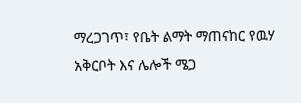ማረጋገጥ፣ የቤት ልማት ማጠናከር የዉሃ አቅርቦት እና ሌሎች ሜጋ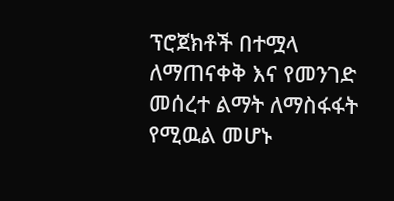ፕሮጀክቶች በተሟላ ለማጠናቀቅ እና የመንገድ መሰረተ ልማት ለማስፋፋት የሚዉል መሆኑ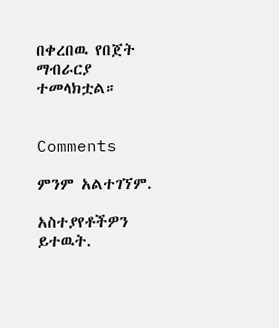በቀረበዉ የበጀት ማብራርያ ተመላክቷል።


Comments

ምንም አልተገኘም.

አስተያየቶችዎን ይተዉት.